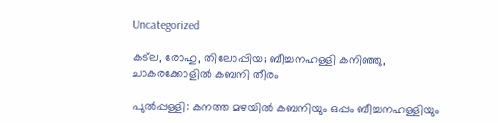Uncategorized

കട്‌ല, രോഹു, തിലോപ്പിയ; ബീച്ചനഹള്ളി കനിഞ്ഞു, ചാകരക്കോളില്‍ കബനി തീരം

പുല്‍പ്പള്ളി: കനത്ത മഴയില്‍ കബനിയും ഒപ്പം ബീച്ചനഹള്ളിയും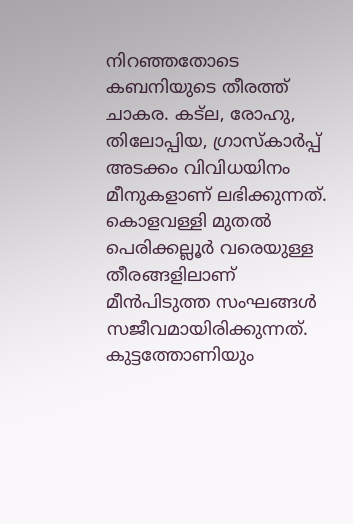നിറഞ്ഞതോടെ കബനിയുടെ തീരത്ത് ചാകര. കട്‌ല, രോഹു, തിലോപ്പിയ, ഗ്രാസ്‌കാര്‍പ്പ് അടക്കം വിവിധയിനം മീനുകളാണ് ലഭിക്കുന്നത്. കൊളവള്ളി മുതല്‍ പെരിക്കല്ലൂര്‍ വരെയുള്ള തീരങ്ങളിലാണ് മീന്‍പിടുത്ത സംഘങ്ങള്‍ സജീവമായിരിക്കുന്നത്. കുട്ടത്തോണിയും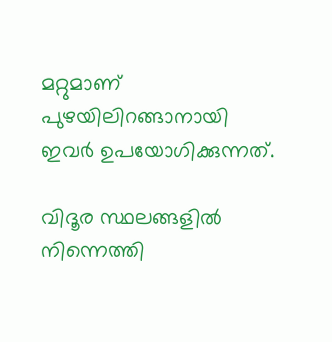മറ്റുമാണ് പുഴയിലിറങ്ങാനായി ഇവര്‍ ഉപയോഗിക്കുന്നത്.

വിദൂര സ്ഥലങ്ങളില്‍ നിന്നെത്തി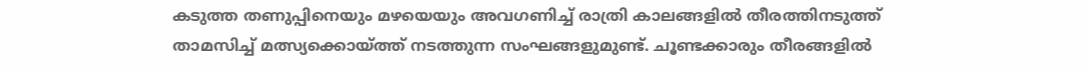കടുത്ത തണുപ്പിനെയും മഴയെയും അവഗണിച്ച് രാത്രി കാലങ്ങളില്‍ തീരത്തിനടുത്ത് താമസിച്ച് മത്സ്യക്കൊയ്ത്ത് നടത്തുന്ന സംഘങ്ങളുമുണ്ട്. ചൂണ്ടക്കാരും തീരങ്ങളില്‍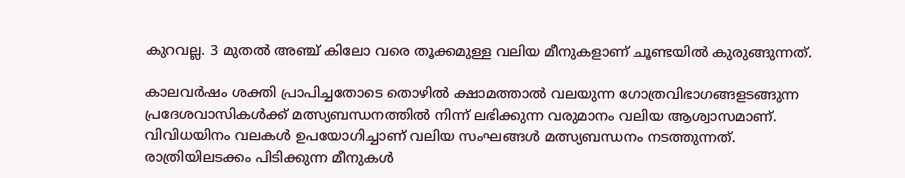കുറവല്ല. 3 മുതല്‍ അഞ്ച് കിലോ വരെ തൂക്കമുള്ള വലിയ മീനുകളാണ് ചൂണ്ടയില്‍ കുരുങ്ങുന്നത്.

കാലവര്‍ഷം ശക്തി പ്രാപിച്ചതോടെ തൊഴില്‍ ക്ഷാമത്താല്‍ വലയുന്ന ഗോത്രവിഭാഗങ്ങളടങ്ങുന്ന പ്രദേശവാസികള്‍ക്ക് മത്സ്യബന്ധനത്തില്‍ നിന്ന് ലഭിക്കുന്ന വരുമാനം വലിയ ആശ്വാസമാണ്. വിവിധയിനം വലകള്‍ ഉപയോഗിച്ചാണ് വലിയ സംഘങ്ങള്‍ മത്സ്യബന്ധനം നടത്തുന്നത്. രാത്രിയിലടക്കം പിടിക്കുന്ന മീനുകള്‍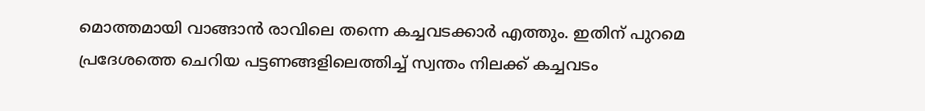മൊത്തമായി വാങ്ങാന്‍ രാവിലെ തന്നെ കച്ചവടക്കാര്‍ എത്തും. ഇതിന് പുറമെ പ്രദേശത്തെ ചെറിയ പട്ടണങ്ങളിലെത്തിച്ച് സ്വന്തം നിലക്ക് കച്ചവടം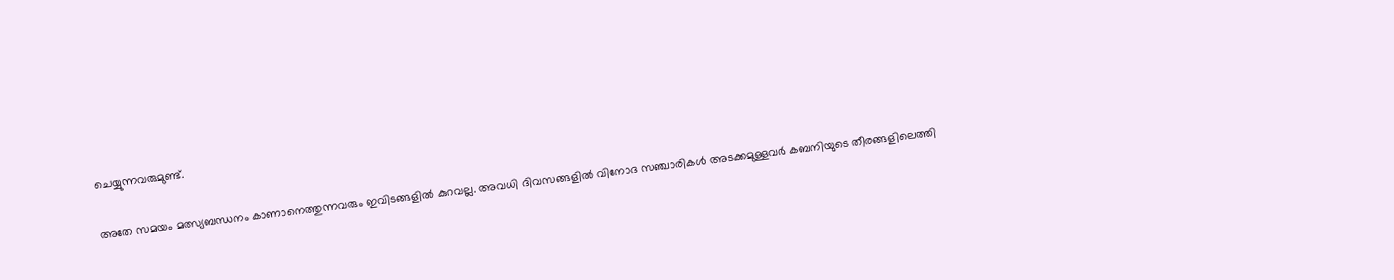ചെയ്യുന്നവരുമുണ്ട്.

അതേ സമയം മത്സ്യബന്ധനം കാണാനെത്തുന്നവരും ഇവിടങ്ങളില്‍ കുറവല്ല. അവധി ദിവസങ്ങളില്‍ വിനോദ സഞ്ചാരികള്‍ അടക്കമുള്ളവര്‍ കബനിയുടെ തീരങ്ങളിലെത്തി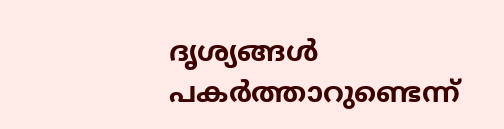ദൃശ്യങ്ങള്‍ പകര്‍ത്താറുണ്ടെന്ന്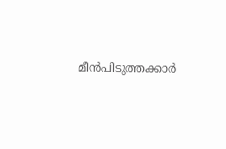മീന്‍പിടുത്തക്കാര്‍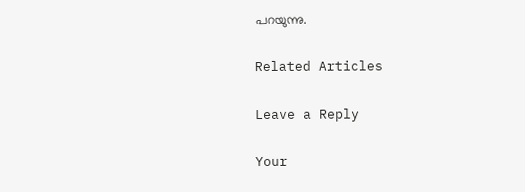പറയുന്നു.

Related Articles

Leave a Reply

Your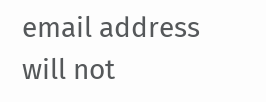email address will not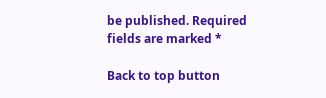be published. Required fields are marked *

Back to top button